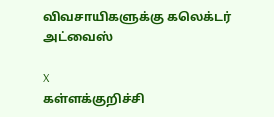விவசாயிகளுக்கு கலெக்டர் அட்வைஸ்

X
கள்ளக்குறிச்சி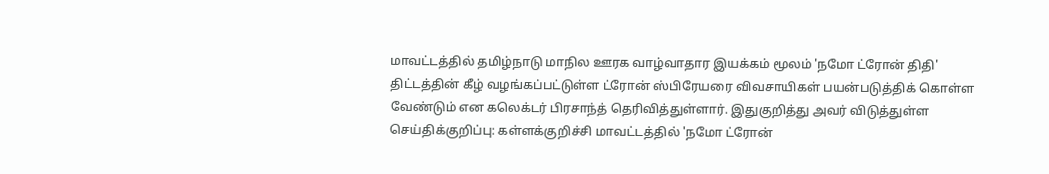மாவட்டத்தில் தமிழ்நாடு மாநில ஊரக வாழ்வாதார இயக்கம் மூலம் 'நமோ ட்ரோன் திதி' திட்டத்தின் கீழ் வழங்கப்பட்டுள்ள ட்ரோன் ஸ்பிரேயரை விவசாயிகள் பயன்படுத்திக் கொள்ள வேண்டும் என கலெக்டர் பிரசாந்த் தெரிவித்துள்ளார். இதுகுறித்து அவர் விடுத்துள்ள செய்திக்குறிப்பு: கள்ளக்குறிச்சி மாவட்டத்தில் 'நமோ ட்ரோன்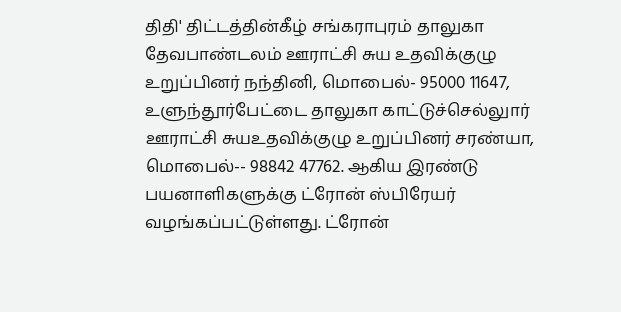திதி' திட்டத்தின்கீழ் சங்கராபுரம் தாலுகா தேவபாண்டலம் ஊராட்சி சுய உதவிக்குழு உறுப்பினர் நந்தினி, மொபைல்- 95000 11647, உளுந்தூர்பேட்டை தாலுகா காட்டுச்செல்லுார் ஊராட்சி சுயஉதவிக்குழு உறுப்பினர் சரண்யா, மொபைல்-- 98842 47762. ஆகிய இரண்டு பயனாளிகளுக்கு ட்ரோன் ஸ்பிரேயர் வழங்கப்பட்டுள்ளது. ட்ரோன்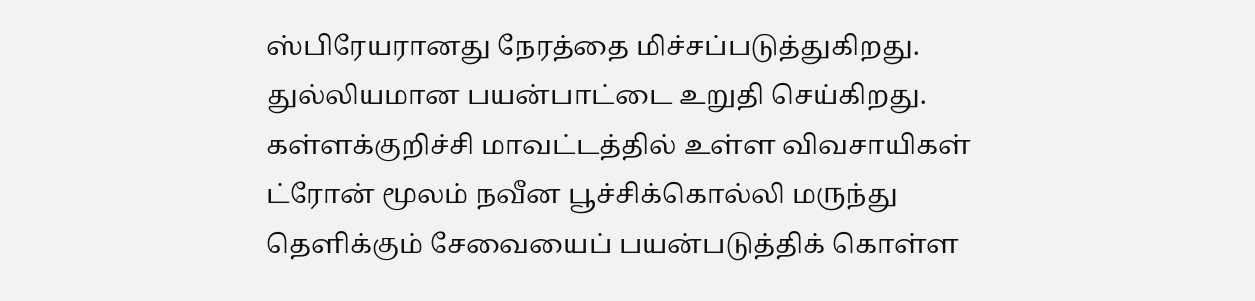ஸ்பிரேயரானது நேரத்தை மிச்சப்படுத்துகிறது. துல்லியமான பயன்பாட்டை உறுதி செய்கிறது. கள்ளக்குறிச்சி மாவட்டத்தில் உள்ள விவசாயிகள் ட்ரோன் மூலம் நவீன பூச்சிக்கொல்லி மருந்து தெளிக்கும் சேவையைப் பயன்படுத்திக் கொள்ள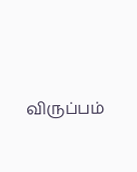விருப்பம்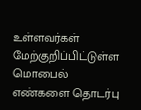உள்ளவர்கள் மேற்குறிப்பிட்டுள்ள மொபைல் எண்களை தொடர்பு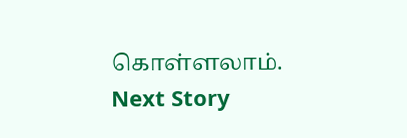கொள்ளலாம்.
Next Story